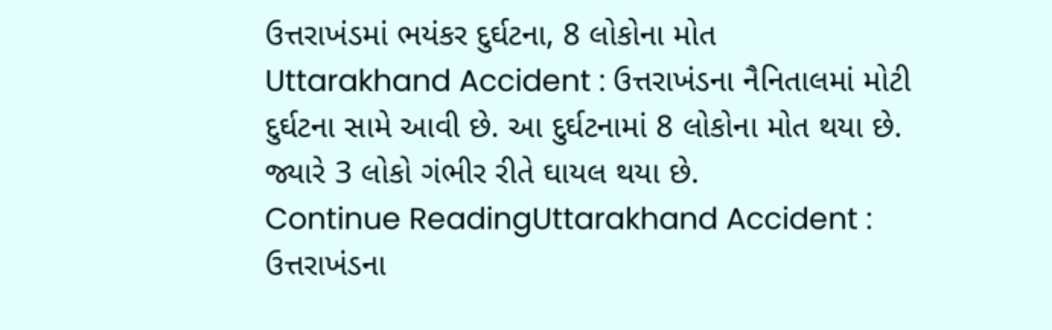ઉત્તરાખંડમાં ભયંકર દુર્ઘટના, 8 લોકોના મોત
Uttarakhand Accident : ઉત્તરાખંડના નૈનિતાલમાં મોટી દુર્ઘટના સામે આવી છે. આ દુર્ઘટનામાં 8 લોકોના મોત થયા છે. જ્યારે 3 લોકો ગંભીર રીતે ઘાયલ થયા છે.
Continue ReadingUttarakhand Accident : ઉત્તરાખંડના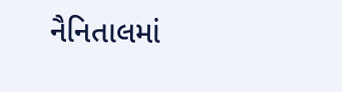નૈનિતાલમાં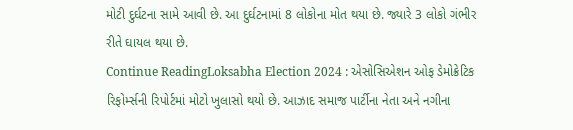મોટી દુર્ઘટના સામે આવી છે. આ દુર્ઘટનામાં 8 લોકોના મોત થયા છે. જ્યારે 3 લોકો ગંભીર રીતે ઘાયલ થયા છે.
Continue ReadingLoksabha Election 2024 : એસોસિએશન ઓફ ડેમોક્રેટિક રિફોર્મ્સની રિપોર્ટમાં મોટો ખુલાસો થયો છે. આઝાદ સમાજ પાર્ટીના નેતા અને નગીના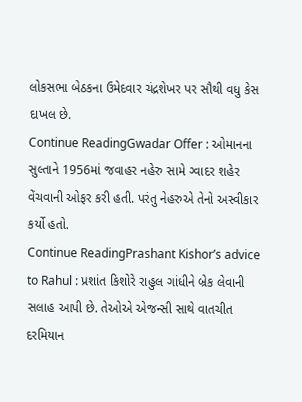લોકસભા બેઠકના ઉમેદવાર ચંદ્રશેખર પર સૌથી વધુ કેસ દાખલ છે.
Continue ReadingGwadar Offer : ઓમાનના સુલ્તાને 1956માં જવાહર નહેરુ સામે ગ્વાદર શહેર વેંચવાની ઓફર કરી હતી. પરંતુ નેહરુએ તેનો અસ્વીકાર કર્યો હતો.
Continue ReadingPrashant Kishor’s advice to Rahul : પ્રશાંત કિશોરે રાહુલ ગાંધીને બ્રેક લેવાની સલાહ આપી છે. તેઓએ એજન્સી સાથે વાતચીત દરમિયાન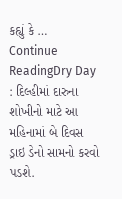કહ્યું કે …
Continue ReadingDry Day : દિલ્હીમાં દારુના શોખીનો માટે આ મહિનામાં બે દિવસ ડ્રાઇ ડેનો સામનો કરવો પડશે.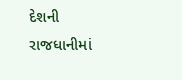દેશની રાજધાનીમાં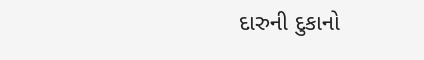દારુની દુકાનો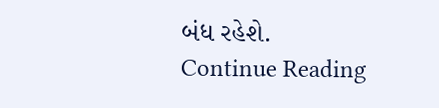બંધ રહેશે.
Continue Reading